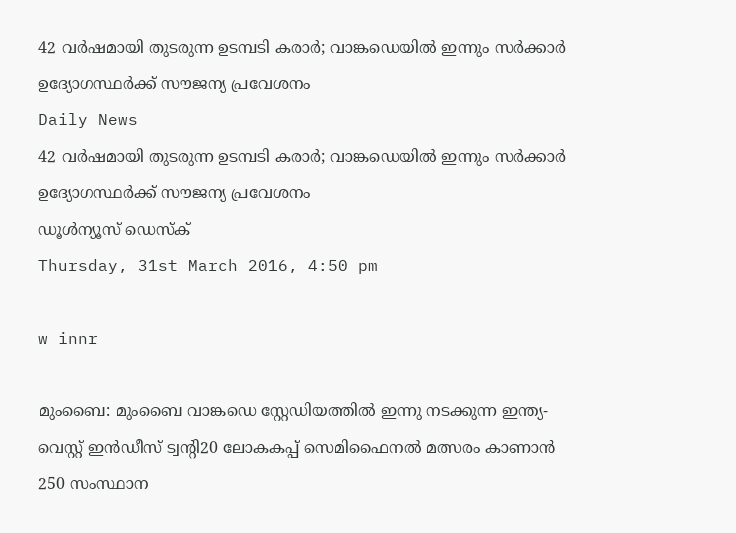42 വര്‍ഷമായി തുടരുന്ന ഉടമ്പടി കരാര്‍; വാങ്കഡെയില്‍ ഇന്നും സര്‍ക്കാര്‍ ഉദ്യോഗസ്ഥര്‍ക്ക് സൗജന്യ പ്രവേശനം
Daily News
42 വര്‍ഷമായി തുടരുന്ന ഉടമ്പടി കരാര്‍; വാങ്കഡെയില്‍ ഇന്നും സര്‍ക്കാര്‍ ഉദ്യോഗസ്ഥര്‍ക്ക് സൗജന്യ പ്രവേശനം
ഡൂള്‍ന്യൂസ് ഡെസ്‌ക്
Thursday, 31st March 2016, 4:50 pm

w innr

മുംബൈ: മുംബൈ വാങ്കഡെ സ്റ്റേഡിയത്തില്‍ ഇന്നു നടക്കുന്ന ഇന്ത്യ-വെസ്റ്റ് ഇന്‍ഡീസ് ട്വന്റി20 ലോകകപ്പ് സെമിഫൈനല്‍ മത്സരം കാണാന്‍ 250 സംസ്ഥാന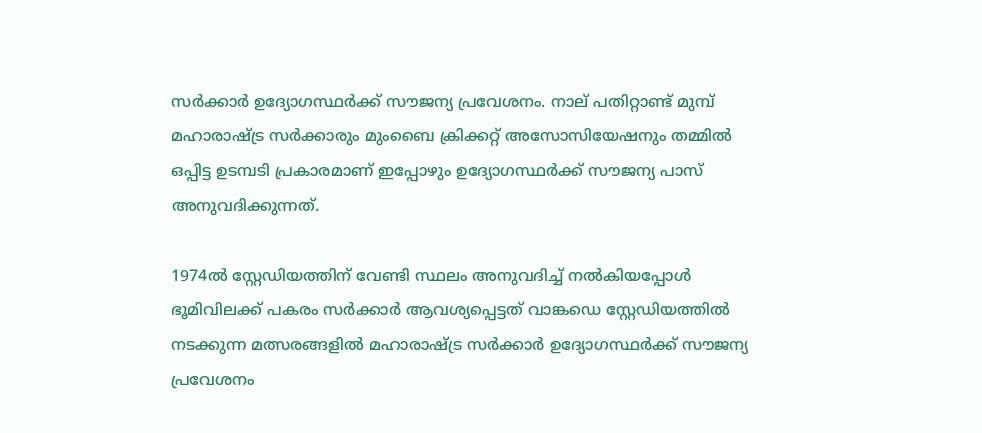സര്‍ക്കാര്‍ ഉദ്യോഗസ്ഥര്‍ക്ക് സൗജന്യ പ്രവേശനം. നാല് പതിറ്റാണ്ട് മുമ്പ് മഹാരാഷ്ട്ര സര്‍ക്കാരും മുംബൈ ക്രിക്കറ്റ് അസോസിയേഷനും തമ്മില്‍ ഒപ്പിട്ട ഉടമ്പടി പ്രകാരമാണ് ഇപ്പോഴും ഉദ്യോഗസ്ഥര്‍ക്ക് സൗജന്യ പാസ് അനുവദിക്കുന്നത്.

1974ല്‍ സ്റ്റേഡിയത്തിന് വേണ്ടി സ്ഥലം അനുവദിച്ച് നല്‍കിയപ്പോള്‍ ഭൂമിവിലക്ക് പകരം സര്‍ക്കാര്‍ ആവശ്യപ്പെട്ടത് വാങ്കഡെ സ്റ്റേഡിയത്തില്‍ നടക്കുന്ന മത്സരങ്ങളില്‍ മഹാരാഷ്ട്ര സര്‍ക്കാര്‍ ഉദ്യോഗസ്ഥര്‍ക്ക് സൗജന്യ പ്രവേശനം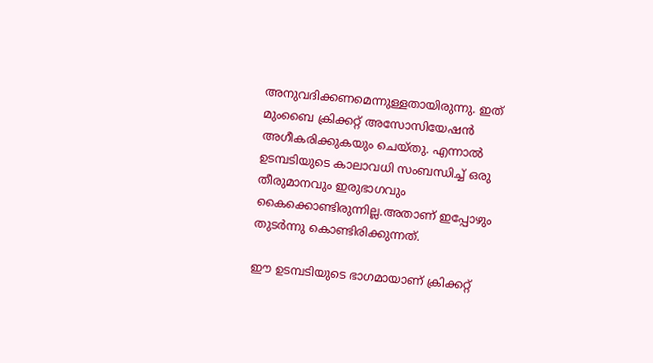അനുവദിക്കണമെന്നുള്ളതായിരുന്നു. ഇത് മുംബൈ ക്രിക്കറ്റ് അസോസിയേഷന്‍ അഗീകരിക്കുകയും ചെയ്തു. എന്നാല്‍ ഉടമ്പടിയുടെ കാലാവധി സംബന്ധിച്ച് ഒരു തീരുമാനവും ഇരുഭാഗവും കൈക്കൊണ്ടിരുന്നില്ല.അതാണ് ഇപ്പോഴും തുടര്‍ന്നു കൊണ്ടിരിക്കുന്നത്.

ഈ ഉടമ്പടിയുടെ ഭാഗമായാണ് ക്രിക്കറ്റ്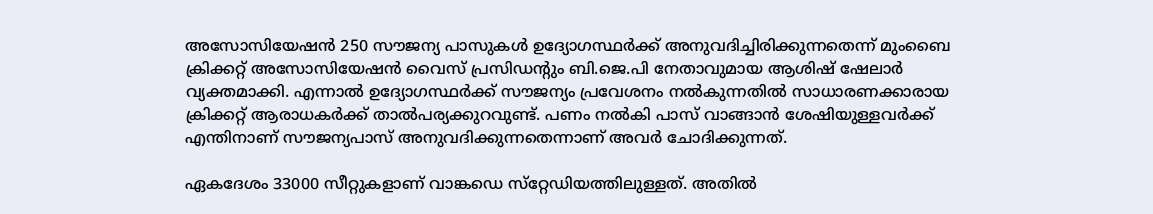അസോസിയേഷന്‍ 250 സൗജന്യ പാസുകള്‍ ഉദ്യോഗസ്ഥര്‍ക്ക് അനുവദിച്ചിരിക്കുന്നതെന്ന് മുംബൈ ക്രിക്കറ്റ് അസോസിയേഷന്‍ വൈസ് പ്രസിഡന്റും ബി.ജെ.പി നേതാവുമായ ആശിഷ് ഷേലാര്‍ വ്യക്തമാക്കി. എന്നാല്‍ ഉദ്യോഗസ്ഥര്‍ക്ക് സൗജന്യം പ്രവേശനം നല്‍കുന്നതില്‍ സാധാരണക്കാരായ ക്രിക്കറ്റ് ആരാധകര്‍ക്ക് താല്‍പര്യക്കുറവുണ്ട്. പണം നല്‍കി പാസ് വാങ്ങാന്‍ ശേഷിയുള്ളവര്‍ക്ക് എന്തിനാണ് സൗജന്യപാസ് അനുവദിക്കുന്നതെന്നാണ് അവര്‍ ചോദിക്കുന്നത്.

ഏകദേശം 33000 സീറ്റുകളാണ് വാങ്കഡെ സ്‌റ്റേഡിയത്തിലുള്ളത്. അതില്‍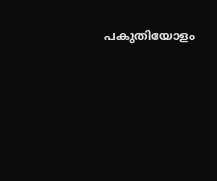പകുതിയോളം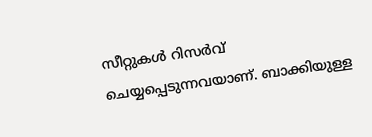സീറ്റുകള്‍ റിസര്‍വ് ചെയ്യപ്പെടുന്നവയാണ്. ബാക്കിയുള്ള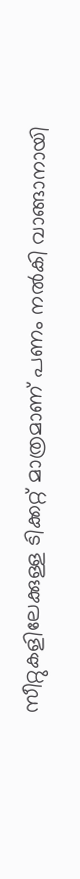സീറ്റുകളിലേക്കുള്ള ടിക്കറ്റ് മാത്രമാണ് പണം നല്‍കി വാങ്ങാനായി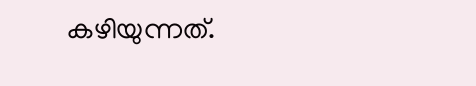കഴിയുന്നത്.